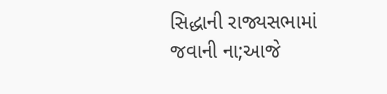સિદ્ધાની રાજ્યસભામાં જવાની ના;આજે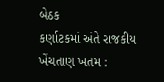બેઠક
કર્ણાટકમાં અંતે રાજકીય ખેંચતાણ ખતમ :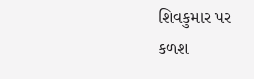શિવકુમાર પર
કળશ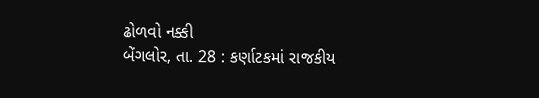ઢોળવો નક્કી
બેંગલોર, તા. 28 : કર્ણાટકમાં રાજકીય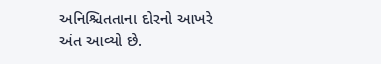અનિશ્ચિતતાના દોરનો આખરે અંત આવ્યો છે.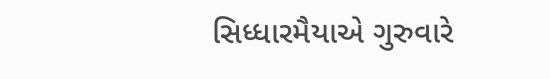સિધ્ધારમૈયાએ ગુરુવારે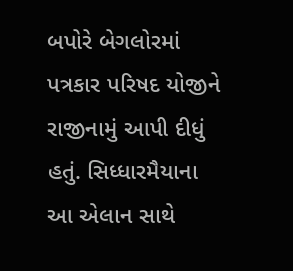બપોરે બેગલોરમાં પત્રકાર પરિષદ યોજીને રાજીનામું આપી દીધું હતું. સિધ્ધારમૈયાના આ એલાન સાથે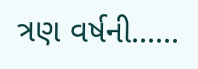ત્રણ વર્ષની......